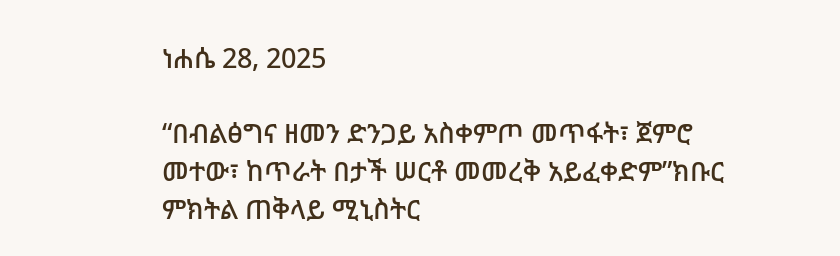ነሐሴ 28, 2025

“በብልፅግና ዘመን ድንጋይ አስቀምጦ መጥፋት፣ ጀምሮ መተው፣ ከጥራት በታች ሠርቶ መመረቅ አይፈቀድም”ክቡር ምክትል ጠቅላይ ሚኒስትር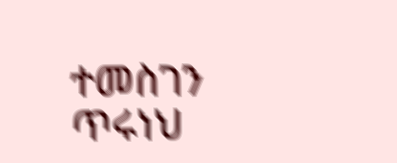ተመስገን ጥሩነህ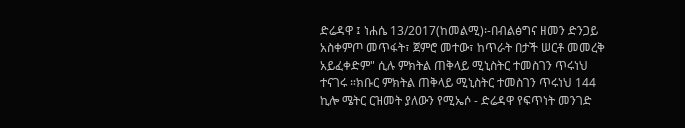ድሬዳዋ ፤ ነሐሴ 13/2017(ከመልሚ)፡-በብልፅግና ዘመን ድንጋይ አስቀምጦ መጥፋት፣ ጀምሮ መተው፣ ከጥራት በታች ሠርቶ መመረቅ አይፈቀድም" ሲሉ ምክትል ጠቅላይ ሚኒስትር ተመስገን ጥሩነህ ተናገሩ ።ክቡር ምክትል ጠቅላይ ሚኒስትር ተመስገን ጥሩነህ 144 ኪሎ ሜትር ርዝመት ያለውን የሚኤሶ - ድሬዳዋ የፍጥነት መንገድ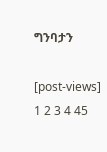ግንባታን

[post-views]
1 2 3 4 45